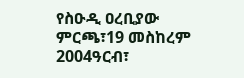የስዑዲ ዐረቢያው ምርጫ፣19 መስከረም 2004ዓርብ፣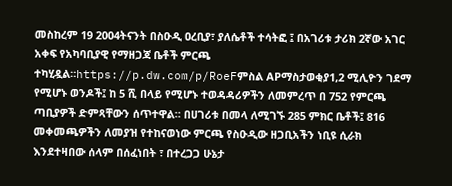መስከረም 19 2004ትናንት በስዑዲ ዐረቢያ፣ ያለሴቶች ተሳትፎ ፤ በአገሪቱ ታሪክ 2ኛው አገር አቀፍ የአካባቢያዊ የማዘጋጃ ቤቶች ምርጫ ተካሂዷል።https://p.dw.com/p/RoeFምስል APማስታወቂያ1,2 ሚሊዮን ገደማ የሚሆኑ ወንዶች፤ ከ 5 ሺ በላይ የሚሆኑ ተወዳዳሪዎችን ለመምረጥ በ 752 የምርጫ ጣቢያዎች ድምጻቸውን ሰጥተዋል። በሀገሪቱ በመላ ለሚገኙ 285 ምክር ቤቶች፤ 816 መቀመጫዎችን ለመያዝ የተከናወነው ምርጫ የስዑዲው ዘጋቢአችን ነቢዩ ሲራክ እንደተዛበው ሰላም በሰፈነበት ፣ በተረጋጋ ሁኔታ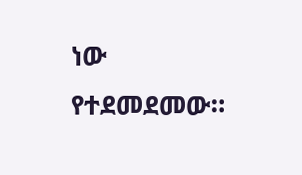ነው የተደመደመው።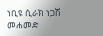ነቢዩ ሲራክ ነጋሽ መሐመድ